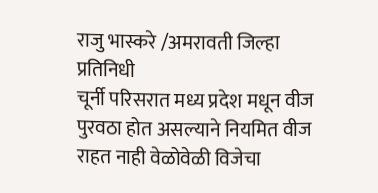राजु भास्करे /अमरावती जिल्हा प्रतिनिधी
चूर्नी परिसरात मध्य प्रदेश मधून वीज पुरवठा होत असल्याने नियमित वीज राहत नाही वेळोवेळी विजेचा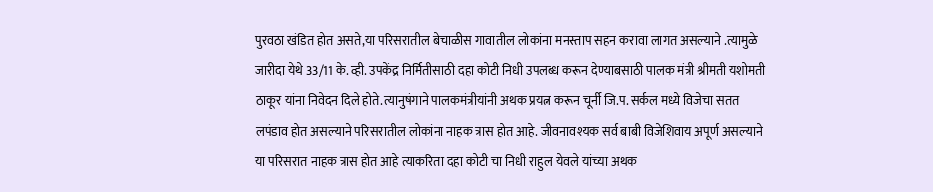पुरवठा खंडित होत असते,या परिसरातील बेचाळीस गावातील लोकांना मनस्ताप सहन करावा लागत असल्याने .त्यामुळे जारीदा येथे 33/11 के. व्ही. उपकेंद्र निर्मितीसाठी दहा कोटी निधी उपलब्ध करून देण्याबसाठी पालक मंत्री श्रीमती यशोमती ठाकूर यांना निवेदन दिले होते.त्यानुषंगाने पालकमंत्रीयांनी अथक प्रयत्न करून चूर्नी जि.प. सर्कल मध्ये विजेचा सतत लपंडाव होत असल्याने परिसरातील लोकांना नाहक त्रास होत आहे. जीवनावश्यक सर्व बाबी विजेशिवाय अपूर्ण असल्याने या परिसरात नाहक त्रास होत आहे त्याकरिता दहा कोटी चा निधी राहुल येवले यांच्या अथक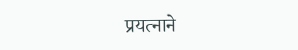प्रयत्नाने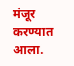मंजूर करण्यात आला.